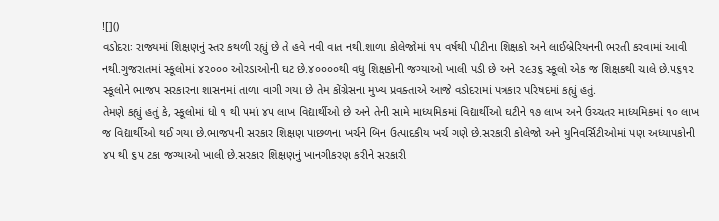![]()
વડોદરાઃ રાજ્યમાં શિક્ષણનું સ્તર કથળી રહ્યું છે તે હવે નવી વાત નથી.શાળા કોલેજોમાં ૧૫ વર્ષથી પીટીના શિક્ષકો અને લાઈબ્રેરિયનની ભરતી કરવામાં આવી નથી.ગુજરાતમાં સ્કૂલોમાં ૪૨૦૦૦ ઓરડાઓની ઘટ છે.૪૦૦૦૦થી વધુ શિક્ષકોની જગ્યાઓ ખાલી પડી છે અને ૨૯૩૬ સ્કૂલો એક જ શિક્ષકથી ચાલે છે.૫૬૧૨ સ્કૂલોને ભાજપ સરકારના શાસનમાં તાળા વાગી ગયા છે તેમ કોંગ્રેસના મુખ્ય પ્રવક્તાએ આજે વડોદરામાં પત્રકાર પરિષદમાં કહ્યું હતું.
તેમણે કહ્યું હતું કે, સ્કૂલોમાં ધો ૧ થી ૫માં ૪૫ લાખ વિદ્યાર્થીઓ છે અને તેની સામે માધ્યમિકમાં વિદ્યાર્થીઓ ઘટીને ૧૭ લાખ અને ઉચ્ચતર માધ્યમિકમાં ૧૦ લાખ જ વિદ્યાર્થીઓ થઈ ગયા છે.ભાજપની સરકાર શિક્ષણ પાછળના ખર્ચને બિન ઉત્પાદકીય ખર્ચ ગણે છે.સરકારી કોલેજો અને યુનિવર્સિટીઓમાં પણ અધ્યાપકોની ૪૫ થી ૬૫ ટકા જગ્યાઓ ખાલી છે.સરકાર શિક્ષણનું ખાનગીકરણ કરીને સરકારી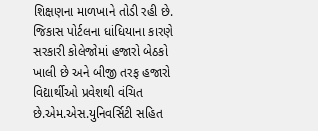શિક્ષણના માળખાને તોડી રહી છે. જિકાસ પોર્ટલના ધાંધિયાના કારણે સરકારી કોલેજોમાં હજારો બેઠકો ખાલી છે અને બીજી તરફ હજારો વિદ્યાર્થીઓ પ્રવેશથી વંચિત છે.એમ.એસ.યુનિવર્સિટી સહિત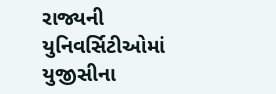રાજ્યની યુનિવર્સિટીઓમાં યુજીસીના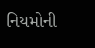નિયમોની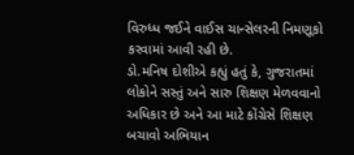વિરુધ્ધ જઈને વાઈસ ચાન્સેલરની નિમણૂકો કરવામાં આવી રહી છે.
ડો.મનિષ દોશીએ કહ્યું હતું કે, ગુજરાતમાં લોકોને સસ્તું અને સારુ શિક્ષણ મેળવવાનો અધિકાર છે અને આ માટે કોંગ્રેસે શિક્ષણ બચાવો અભિયાન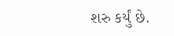શરુ કર્યું છે.